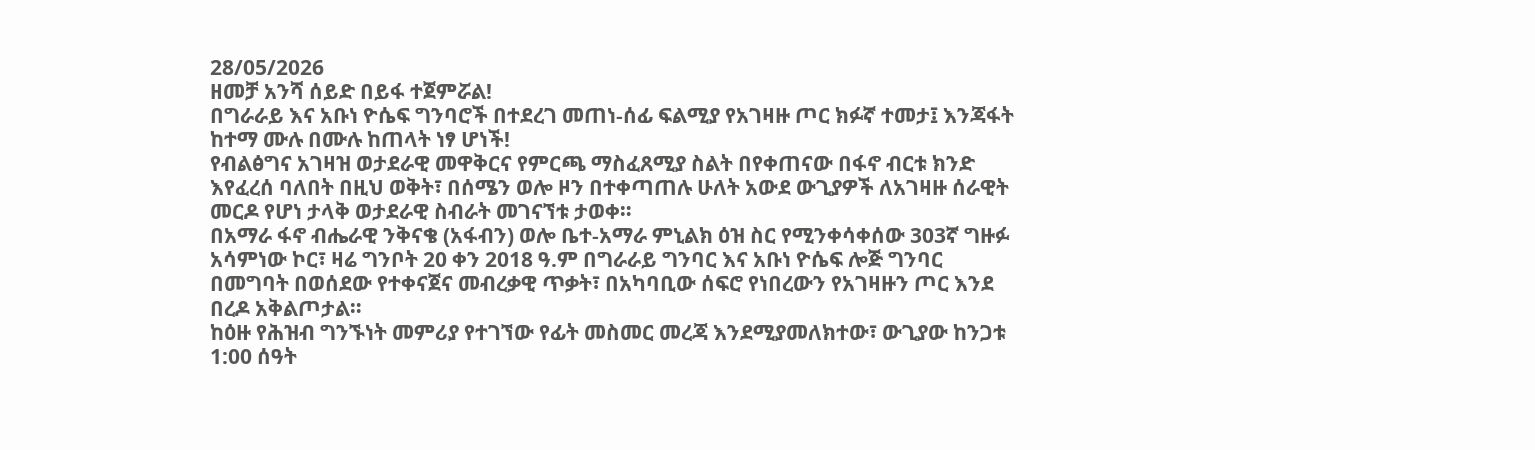28/05/2026
ዘመቻ አንሻ ሰይድ በይፋ ተጀምሯል!
በግራራይ እና አቡነ ዮሴፍ ግንባሮች በተደረገ መጠነ-ሰፊ ፍልሚያ የአገዛዙ ጦር ክፉኛ ተመታ፤ እንጃፋት ከተማ ሙሉ በሙሉ ከጠላት ነፃ ሆነች!
የብልፅግና አገዛዝ ወታደራዊ መዋቅርና የምርጫ ማስፈጸሚያ ስልት በየቀጠናው በፋኖ ብርቱ ክንድ እየፈረሰ ባለበት በዚህ ወቅት፣ በሰሜን ወሎ ዞን በተቀጣጠሉ ሁለት አውደ ውጊያዎች ለአገዛዙ ሰራዊት መርዶ የሆነ ታላቅ ወታደራዊ ስብራት መገናኘቱ ታወቀ።
በአማራ ፋኖ ብሔራዊ ንቅናቄ (አፋብን) ወሎ ቤተ-አማራ ምኒልክ ዕዝ ስር የሚንቀሳቀሰው 303ኛ ግዙፉ አሳምነው ኮር፣ ዛሬ ግንቦት 20 ቀን 2018 ዓ.ም በግራራይ ግንባር እና አቡነ ዮሴፍ ሎጅ ግንባር በመግባት በወሰደው የተቀናጀና መብረቃዊ ጥቃት፣ በአካባቢው ሰፍሮ የነበረውን የአገዛዙን ጦር እንደ በረዶ አቅልጦታል።
ከዕዙ የሕዝብ ግንኙነት መምሪያ የተገኘው የፊት መስመር መረጃ እንደሚያመለክተው፣ ውጊያው ከንጋቱ 1:00 ሰዓት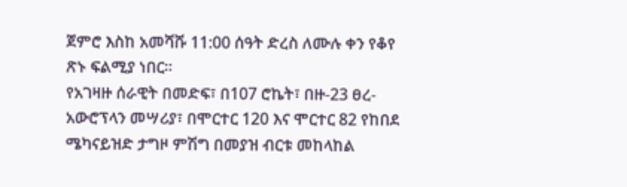ጀምሮ እስከ አመሻሹ 11:00 ሰዓት ድረስ ለሙሉ ቀን የቆየ ጽኑ ፍልሚያ ነበር።
የአገዛዙ ሰራዊት በመድፍ፣ በ107 ሮኬት፣ በዙ-23 ፀረ-አውሮፕላን መሣሪያ፣ በሞርተር 120 እና ሞርተር 82 የከበደ ሜካናይዝድ ታግዞ ምሽግ በመያዝ ብርቱ መከላከል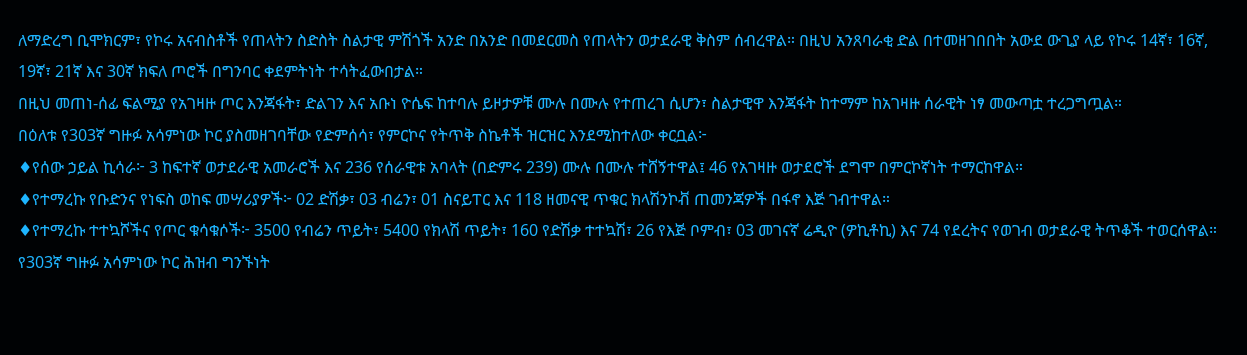ለማድረግ ቢሞክርም፣ የኮሩ አናብስቶች የጠላትን ስድስት ስልታዊ ምሽጎች አንድ በአንድ በመደርመስ የጠላትን ወታደራዊ ቅስም ሰብረዋል። በዚህ አንጸባራቂ ድል በተመዘገበበት አውደ ውጊያ ላይ የኮሩ 14ኛ፣ 16ኛ, 19ኛ፣ 21ኛ እና 30ኛ ክፍለ ጦሮች በግንባር ቀደምትነት ተሳትፈውበታል።
በዚህ መጠነ-ሰፊ ፍልሚያ የአገዛዙ ጦር እንጃፋት፣ ድልገን እና አቡነ ዮሴፍ ከተባሉ ይዞታዎቹ ሙሉ በሙሉ የተጠረገ ሲሆን፣ ስልታዊዋ እንጃፋት ከተማም ከአገዛዙ ሰራዊት ነፃ መውጣቷ ተረጋግጧል።
በዕለቱ የ303ኛ ግዙፉ አሳምነው ኮር ያስመዘገባቸው የድምሰሳ፣ የምርኮና የትጥቅ ስኬቶች ዝርዝር እንደሚከተለው ቀርቧል፦
♦የሰው ኃይል ኪሳራ፦ 3 ከፍተኛ ወታደራዊ አመራሮች እና 236 የሰራዊቱ አባላት (በድምሩ 239) ሙሉ በሙሉ ተሸኝተዋል፤ 46 የአገዛዙ ወታደሮች ደግሞ በምርኮኛነት ተማርከዋል።
♦የተማረኩ የቡድንና የነፍስ ወከፍ መሣሪያዎች፦ 02 ድሽቃ፣ 03 ብሬን፣ 01 ስናይፐር እና 118 ዘመናዊ ጥቁር ክላሽንኮቭ ጠመንጃዎች በፋኖ እጅ ገብተዋል።
♦የተማረኩ ተተኳሾችና የጦር ቁሳቁሶች፦ 3500 የብሬን ጥይት፣ 5400 የክላሽ ጥይት፣ 160 የድሽቃ ተተኳሽ፣ 26 የእጅ ቦምብ፣ 03 መገናኛ ሬዲዮ (ዎኪቶኪ) እና 74 የደረትና የወገብ ወታደራዊ ትጥቆች ተወርሰዋል።
የ303ኛ ግዙፉ አሳምነው ኮር ሕዝብ ግንኙነት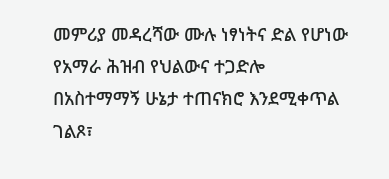መምሪያ መዳረሻው ሙሉ ነፃነትና ድል የሆነው የአማራ ሕዝብ የህልውና ተጋድሎ በአስተማማኝ ሁኔታ ተጠናክሮ እንደሚቀጥል ገልጾ፣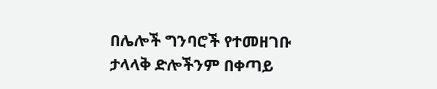በሌሎች ግንባሮች የተመዘገቡ ታላላቅ ድሎችንም በቀጣይ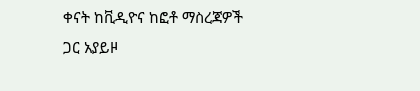ቀናት ከቪዲዮና ከፎቶ ማስረጃዎች ጋር አያይዞ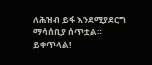ለሕዝብ ይፋ እንደሚያደርግ ማሳሰቢያ ሰጥቷል።
ይቀጥላል!